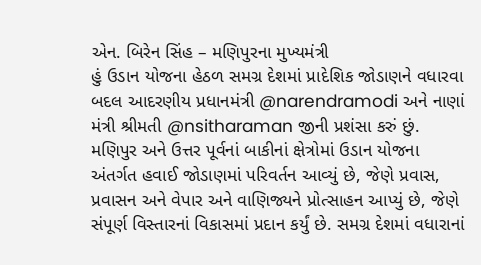એન. બિરેન સિંહ – મણિપુરના મુખ્યમંત્રી
હું ઉડાન યોજના હેઠળ સમગ્ર દેશમાં પ્રાદેશિક જોડાણને વધારવા બદલ આદરણીય પ્રધાનમંત્રી @narendramodi અને નાણાં મંત્રી શ્રીમતી @nsitharaman જીની પ્રશંસા કરું છું. મણિપુર અને ઉત્તર પૂર્વનાં બાકીનાં ક્ષેત્રોમાં ઉડાન યોજના અંતર્ગત હવાઈ જોડાણમાં પરિવર્તન આવ્યું છે, જેણે પ્રવાસ, પ્રવાસન અને વેપાર અને વાણિજ્યને પ્રોત્સાહન આપ્યું છે, જેણે સંપૂર્ણ વિસ્તારનાં વિકાસમાં પ્રદાન કર્યું છે. સમગ્ર દેશમાં વધારાનાં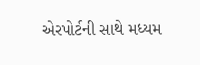એરપોર્ટની સાથે મધ્યમ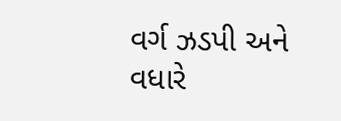વર્ગ ઝડપી અને વધારે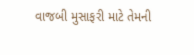વાજબી મુસાફરી માટે તેમની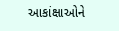આકાંક્ષાઓને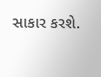સાકાર કરશે.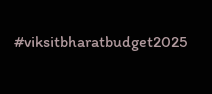#viksitbharatbudget2025